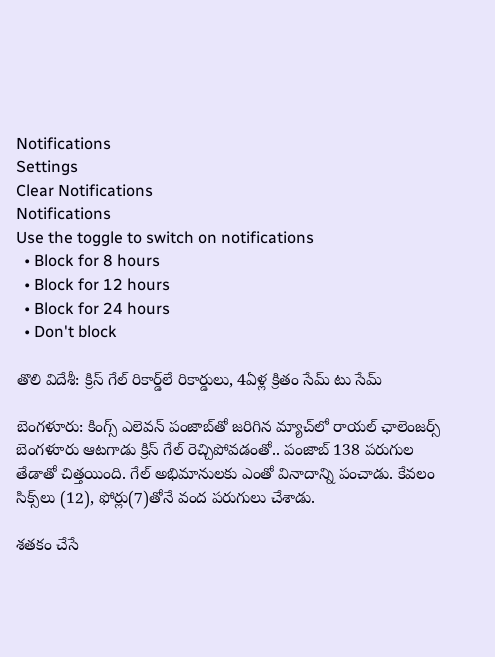Notifications
Settings
Clear Notifications
Notifications
Use the toggle to switch on notifications
  • Block for 8 hours
  • Block for 12 hours
  • Block for 24 hours
  • Don't block

తొలి విదేశీ: క్రిస్ గేల్ రికార్డ్‌లే రికార్డులు, 4ఏళ్ల క్రితం సేమ్ టు సేమ్

బెంగళూరు: కింగ్స్ ఎలెవన్ పంజాబ్‌తో జరిగిన మ్యాచ్‌లో రాయల్ ఛాలెంజర్స్ బెంగళూరు ఆటగాడు క్రిస్ గేల్ రెచ్చిపోవడంతో.. పంజాబ్ 138 పరుగుల తేడాతో చిత్తయింది. గేల్ అభిమానులకు ఎంతో వినాదాన్ని పంచాడు. కేవలం సిక్స్‌లు (12), ఫోర్లు(7)తోనే వంద పరుగులు చేశాడు.

శతకం చేసే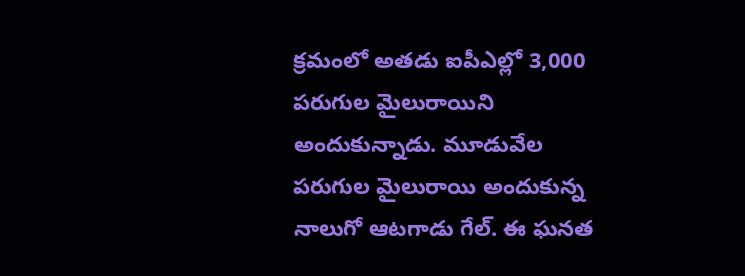క్రమంలో అతడు ఐపీఎల్లో 3,000 పరుగుల మైలురాయిని అందుకున్నాడు. మూడువేల పరుగుల మైలురాయి అందుకున్న నాలుగో ఆటగాడు గేల్. ఈ ఘనత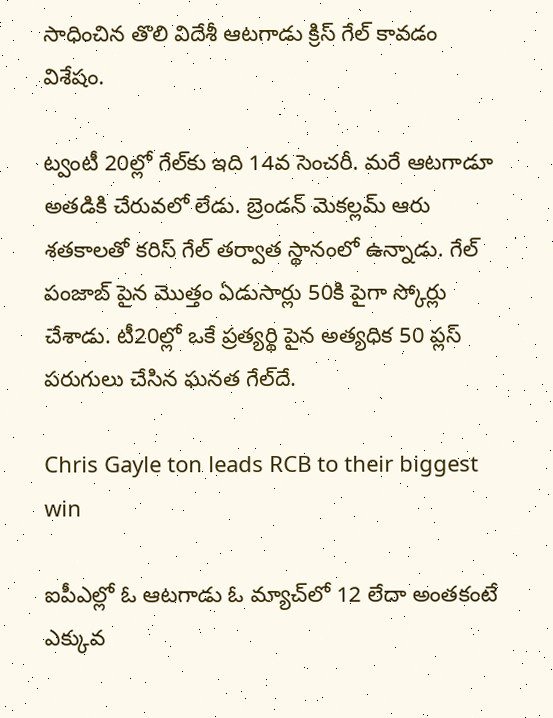సాధించిన తొలి విదేశీ ఆటగాడు క్రిస్ గేల్ కావడం విశేషం.

ట్వంటీ 20ల్లో గేల్‌కు ఇది 14వ సెంచరీ. మరే ఆటగాడూ అతడికి చేరువలో లేడు. బ్రెండన్ మెకల్లమ్ ఆరు శతకాలతో కరిస్ గేల్ తర్వాత స్థానంలో ఉన్నాడు. గేల్ పంజాబ్ పైన మొత్తం ఏడుసార్లు 50కి పైగా స్కోర్లు చేశాడు. టీ20ల్లో ఒకే ప్రత్యర్థి పైన అత్యధిక 50 ప్లస్ పరుగులు చేసిన ఘనత గేల్‌దే.

Chris Gayle ton leads RCB to their biggest win

ఐపీఎల్లో ఓ ఆటగాడు ఓ మ్యాచ్‌లో 12 లేదా అంతకంటే ఎక్కువ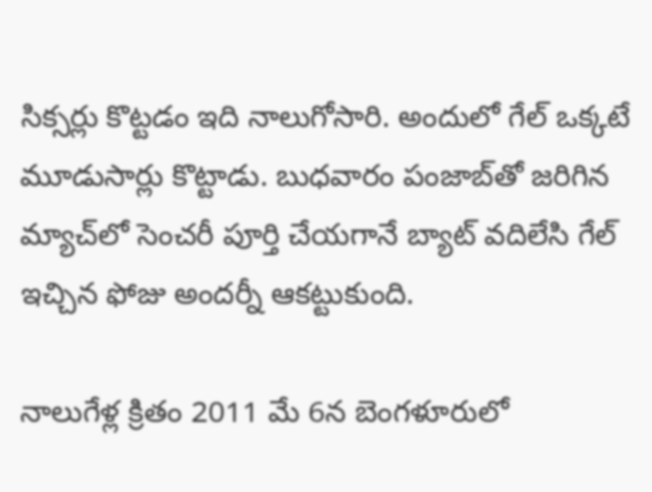సిక్సర్లు కొట్టడం ఇది నాలుగోసారి. అందులో గేల్ ఒక్కటే మూడుసార్లు కొట్టాడు. బుధవారం పంజాబ్‌తో జరిగిన మ్యాచ్‌లో సెంచరీ పూర్తి చేయగానే బ్యాట్ వదిలేసి గేల్ ఇచ్చిన ఫోజు అందర్నీ ఆకట్టుకుంది.

నాలుగేళ్ల క్రితం 2011 మే 6న బెంగళూరులో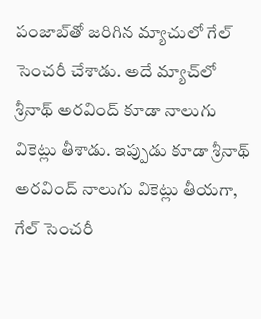పంజాబ్‌తో జరిగిన మ్యాచులో గేల్ సెంచరీ చేశాడు. అదే మ్యాచ్‌లో శ్రీనాథ్ అరవింద్ కూడా నాలుగు వికెట్లు తీశాడు. ఇప్పుడు కూడా శ్రీనాథ్ అరవింద్ నాలుగు వికెట్లు తీయగా, గేల్ సెంచరీ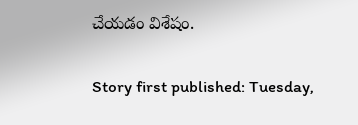చేయడం విశేషం.

Story first published: Tuesday,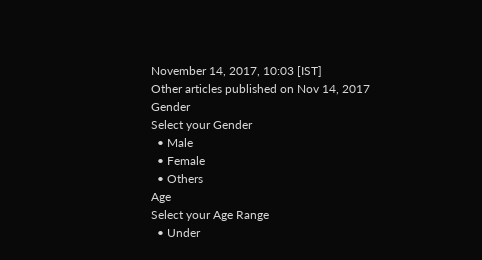November 14, 2017, 10:03 [IST]
Other articles published on Nov 14, 2017
Gender
Select your Gender
  • Male
  • Female
  • Others
Age
Select your Age Range
  • Under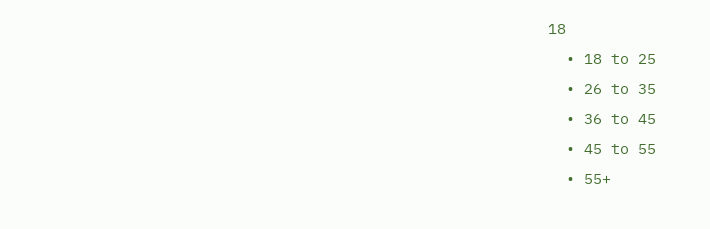18
  • 18 to 25
  • 26 to 35
  • 36 to 45
  • 45 to 55
  • 55+